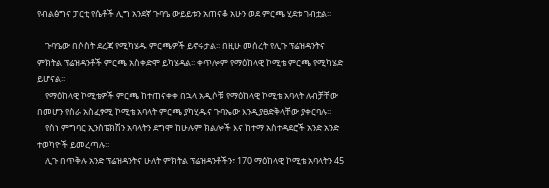የብልፅግና ፓርቲ የሴቶች ሊግ አንደኛ ጉባዔ ውይይቱን አጠናቆ አሁን ወደ ምርጫ ሂደቱ ገብቷል፡፡

    ጉባዔው በሶስት ደረጃ የሚካሄዱ ምርጫዎች ይኖሩታል፡፡ በዚሁ መሰረት የሊጉ ፕሬዝዳንትና ምክትል ፕሬዝዳንቶች ምርጫ አስቀድሞ ይካሄዳል፡፡ ቀጥሎም የማዕከላዊ ኮሚቴ ምርጫ የሚካሄድ ይሆናል፡፡
    የማዕከላዊ ኮሚቴዎች ምርጫ ከተጠናቀቀ በኋላ አዲሶቹ የማዕከላዊ ኮሚቴ አባላት ለብቻቸው በመሆን የስራ አስፈፃሚ ኮሚቴ አባላት ምርጫ ያካሂዱና ጉባኤው እንዲያፀድቅላቸው ያቀርባሉ፡፡
    የስነ ምግባር ኢንስፔክሽን አባላትን ደግሞ ከሁሉም ክልሎች እና ከተማ አስተዳደሮች አንድ አንድ ተወካዮች ይመረጣሉ፡፡
    ሊጉ በጥቅሉ አንድ ፕሬዝዳንትና ሁለት ምክትል ፕሬዝዳንቶችን፣ 170 ማዕከላዊ ኮሚቴ አባላትን 45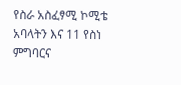የስራ አስፈፃሚ ኮሚቴ አባላትን እና 11 የስነ ምግባርና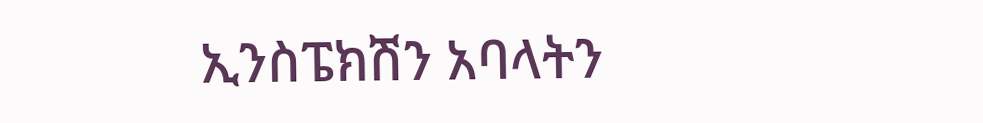ኢንስፔክሽን አባላትን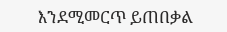እንደሚመርጥ ይጠበቃል